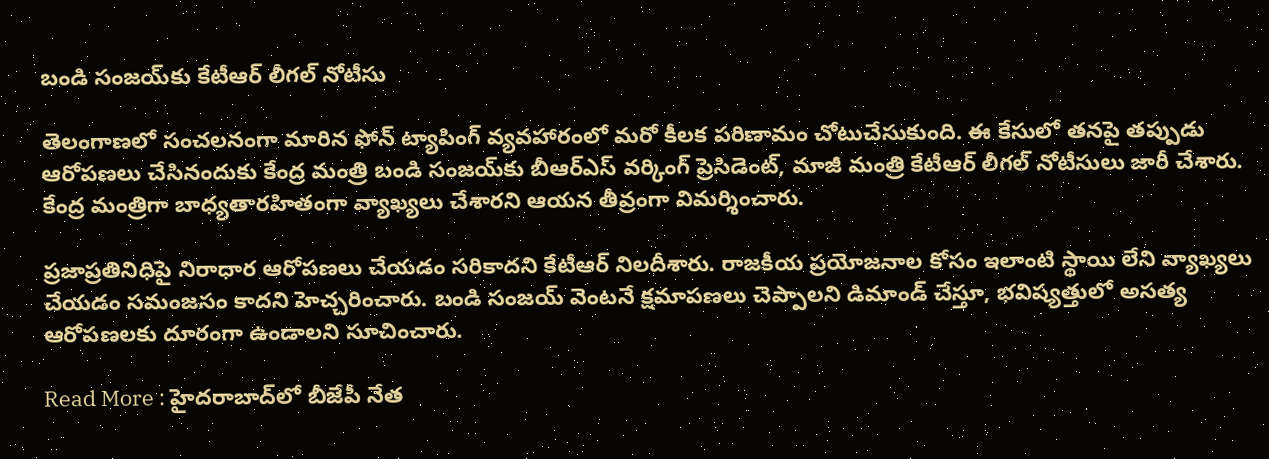బండి సంజయ్‌కు కేటీఆర్ లీగల్ నోటీసు

తెలంగాణలో సంచలనంగా మారిన ఫోన్ ట్యాపింగ్ వ్యవహారంలో మరో కీలక పరిణామం చోటుచేసుకుంది. ఈ కేసులో తనపై తప్పుడు ఆరోపణలు చేసినందుకు కేంద్ర మంత్రి బండి సంజయ్‌కు బీఆర్ఎస్ వర్కింగ్ ప్రెసిడెంట్, మాజీ మంత్రి కేటీఆర్ లీగల్ నోటీసులు జారీ చేశారు. కేంద్ర మంత్రిగా బాధ్యతారహితంగా వ్యాఖ్యలు చేశారని ఆయన తీవ్రంగా విమర్శించారు.

ప్రజాప్రతినిధిపై నిరాధార ఆరోపణలు చేయడం సరికాదని కేటీఆర్ నిలదీశారు. రాజకీయ ప్రయోజనాల కోసం ఇలాంటి స్థాయి లేని వ్యాఖ్యలు చేయడం సమంజసం కాదని హెచ్చరించారు. బండి సంజయ్ వెంటనే క్షమాపణలు చెప్పాలని డిమాండ్ చేస్తూ, భవిష్యత్తులో అసత్య ఆరోపణలకు దూరంగా ఉండాలని సూచించారు.

Read More : హైదరాబాద్‌లో బీజేపీ నేత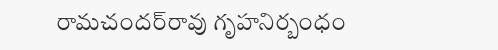రామచందర్‌రావు గృహనిర్బంధం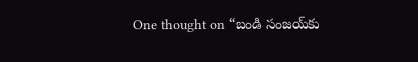One thought on “బండి సంజయ్‌కు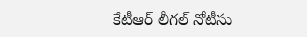కేటీఆర్ లీగల్ నోటీసు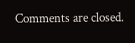Comments are closed.